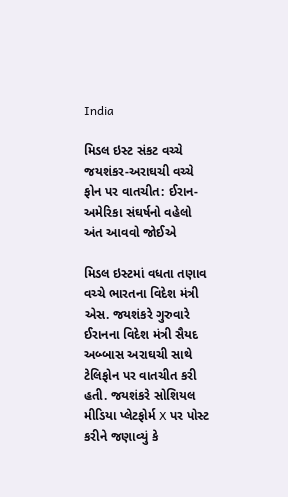India

મિડલ ઇસ્ટ સંકટ વચ્ચે જયશંકર-અરાઘચી વચ્ચે ફોન પર વાતચીત: ઈરાન-અમેરિકા સંઘર્ષનો વહેલો અંત આવવો જોઈએ

મિડલ ઇસ્ટમાં વધતા તણાવ વચ્ચે ભારતના વિદેશ મંત્રી એસ. જયશંકરે ગુરુવારે ઈરાનના વિદેશ મંત્રી સૈયદ અબ્બાસ અરાઘચી સાથે ટેલિફોન પર વાતચીત કરી હતી. જયશંકરે સોશિયલ મીડિયા પ્લેટફોર્મ X પર પોસ્ટ કરીને જણાવ્યું કે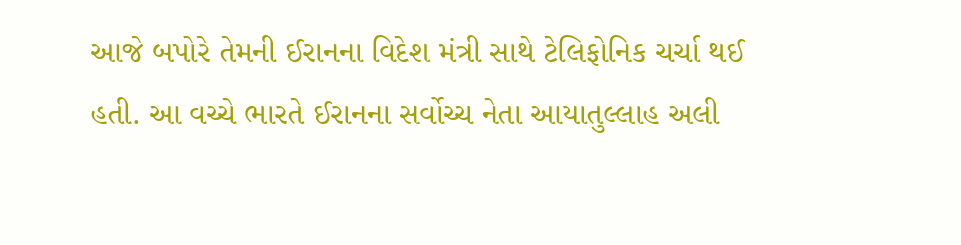આજે બપોરે તેમની ઈરાનના વિદેશ મંત્રી સાથે ટેલિફોનિક ચર્ચા થઈ હતી. આ વચ્ચે ભારતે ઈરાનના સર્વોચ્ચ નેતા આયાતુલ્લાહ અલી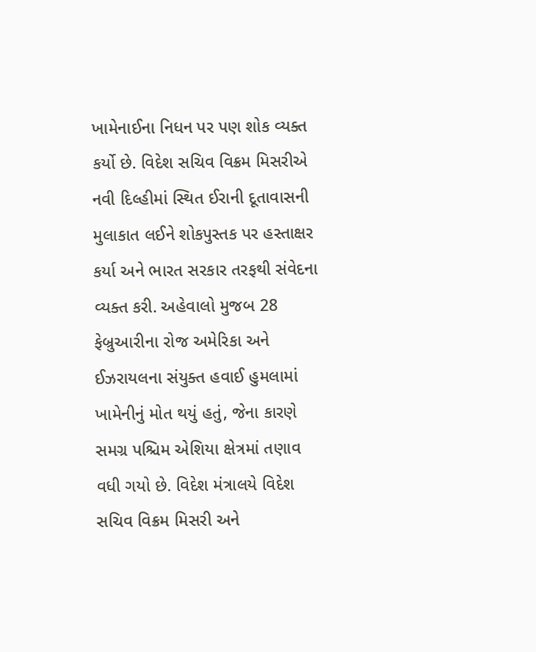ખામેનાઈના નિધન પર પણ શોક વ્યક્ત કર્યો છે. વિદેશ સચિવ વિક્રમ મિસરીએ નવી દિલ્હીમાં સ્થિત ઈરાની દૂતાવાસની મુલાકાત લઈને શોકપુસ્તક પર હસ્તાક્ષર કર્યા અને ભારત સરકાર તરફથી સંવેદના વ્યક્ત કરી. અહેવાલો મુજબ 28 ફેબ્રુઆરીના રોજ અમેરિકા અને ઈઝરાયલના સંયુક્ત હવાઈ હુમલામાં ખામેનીનું મોત થયું હતું, જેના કારણે સમગ્ર પશ્ચિમ એશિયા ક્ષેત્રમાં તણાવ વધી ગયો છે. વિદેશ મંત્રાલયે વિદેશ સચિવ વિક્રમ મિસરી અને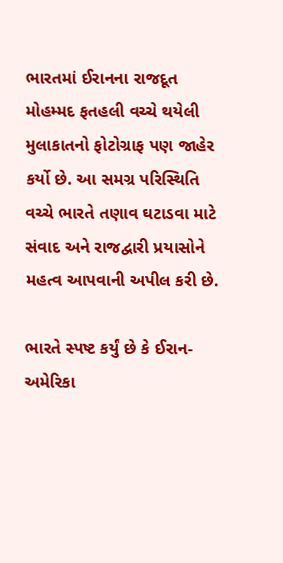ભારતમાં ઈરાનના રાજદૂત મોહમ્મદ ફતહલી વચ્ચે થયેલી મુલાકાતનો ફોટોગ્રાફ પણ જાહેર કર્યો છે. આ સમગ્ર પરિસ્થિતિ વચ્ચે ભારતે તણાવ ઘટાડવા માટે સંવાદ અને રાજદ્વારી પ્રયાસોને મહત્વ આપવાની અપીલ કરી છે.

ભારતે સ્પષ્ટ કર્યું છે કે ઈરાન-અમેરિકા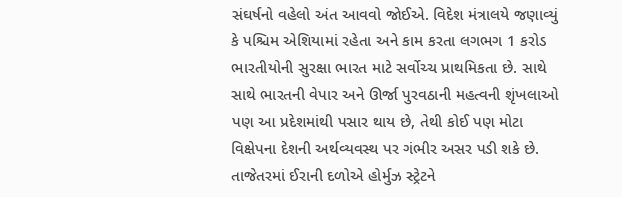સંઘર્ષનો વહેલો અંત આવવો જોઈએ. વિદેશ મંત્રાલયે જણાવ્યું કે પશ્ચિમ એશિયામાં રહેતા અને કામ કરતા લગભગ 1 કરોડ ભારતીયોની સુરક્ષા ભારત માટે સર્વોચ્ચ પ્રાથમિકતા છે. સાથે સાથે ભારતની વેપાર અને ઊર્જા પુરવઠાની મહત્વની શૃંખલાઓ પણ આ પ્રદેશમાંથી પસાર થાય છે, તેથી કોઈ પણ મોટા વિક્ષેપના દેશની અર્થવ્યવસ્થ પર ગંભીર અસર પડી શકે છે. તાજેતરમાં ઈરાની દળોએ હોર્મુઝ સ્ટ્રેટને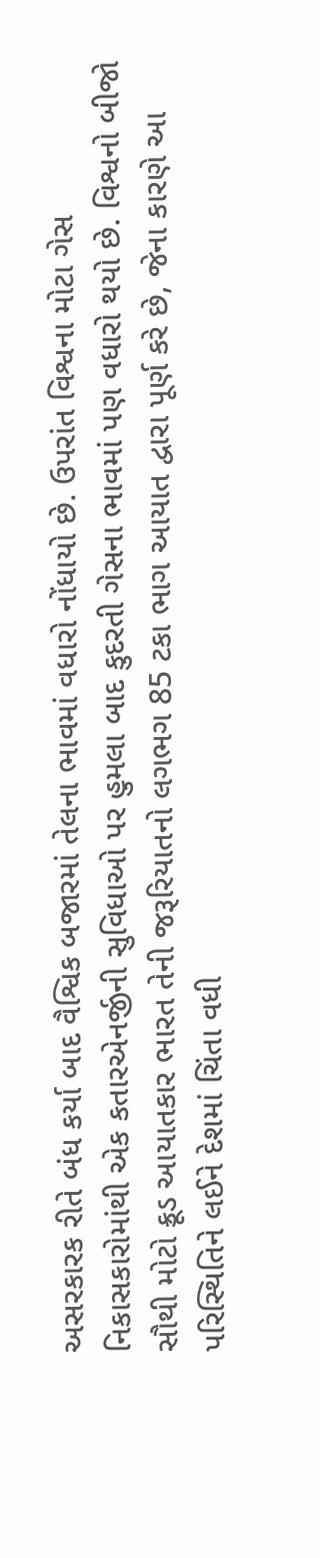અસરકારક રીતે બંધ કર્યા બાદ વૈશ્વિક બજારમાં તેલના ભાવમાં વધારો નોંધાયો છે. ઉપરાંત વિશ્વના મોટા ગેસ નિકાસકારોમાંથી એક કતારએનર્જીની સુવિધાઓ પર હુમલા બાદ કુદરતી ગેસના ભાવમાં પણ વધારો થયો છે. વિશ્વનો બીજો સૌથી મોટો ક્રૂડ આયાતકાર ભારત તેની જરૂરિયાતનો લગભગ 85 ટકા ભાગ આયાત દ્વારા પૂર્ણ કરે છે, જેના કારણે આ પરિસ્થિતિને લઈને દેશમાં ચિંતા વધી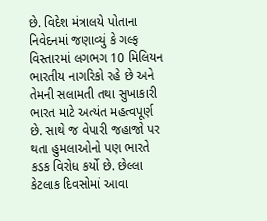છે. વિદેશ મંત્રાલયે પોતાના નિવેદનમાં જણાવ્યું કે ગલ્ફ વિસ્તારમાં લગભગ 10 મિલિયન ભારતીય નાગરિકો રહે છે અને તેમની સલામતી તથા સુખાકારી ભારત માટે અત્યંત મહત્વપૂર્ણ છે. સાથે જ વેપારી જહાજો પર થતા હુમલાઓનો પણ ભારતે કડક વિરોધ કર્યો છે. છેલ્લા કેટલાક દિવસોમાં આવા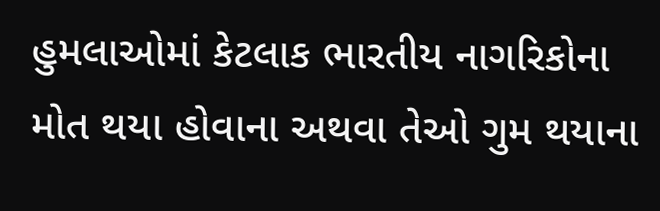હુમલાઓમાં કેટલાક ભારતીય નાગરિકોના મોત થયા હોવાના અથવા તેઓ ગુમ થયાના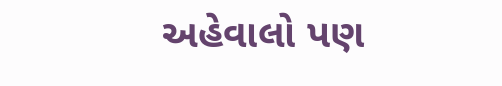અહેવાલો પણ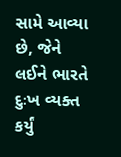સામે આવ્યા છે, જેને લઈને ભારતે દુઃખ વ્યક્ત કર્યું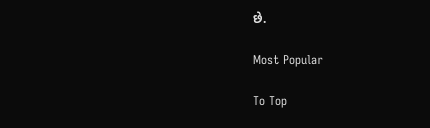છે.

Most Popular

To Top